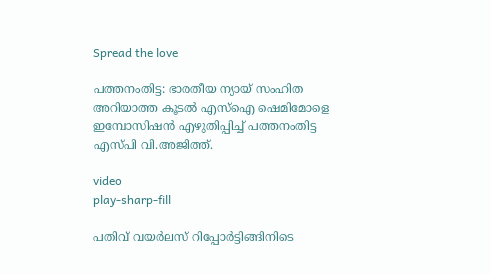Spread the love

പത്തനംതിട്ട: ഭാരതീയ ന്യായ് സംഹിത അറിയാത്ത കൂടല്‍ എസ്‌ഐ ഷെമിമോളെ ഇമ്പോസിഷന്‍ എഴുതിപ്പിച്ച്‌ പത്തനംതിട്ട എസ്പി വി.അജിത്ത്.

video
play-sharp-fill

പതിവ് വയര്‍ലസ് റിപ്പോര്‍ട്ടിങ്ങിനിടെ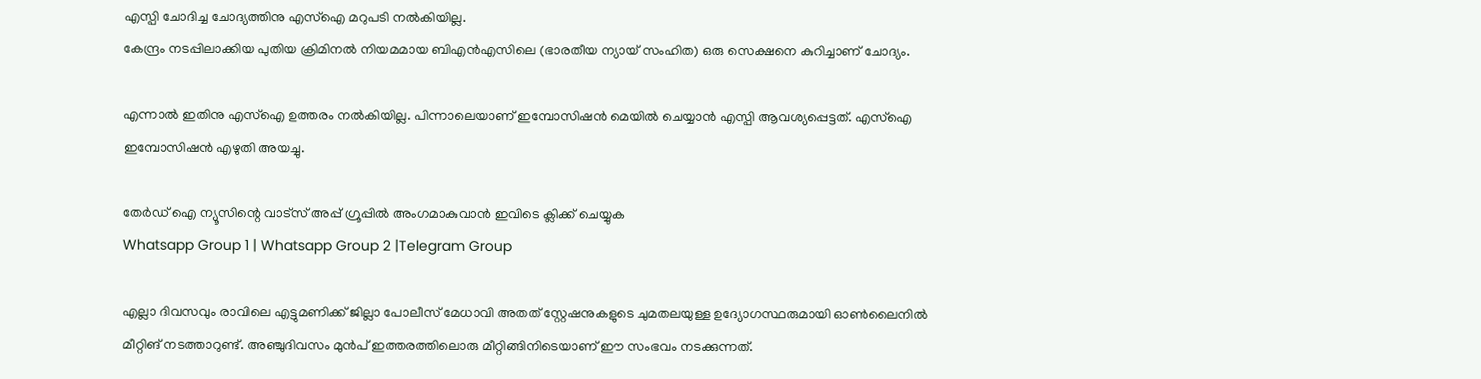എസ്പി ചോദിച്ച ചോദ്യത്തിനു എസ്‌ഐ മറുപടി നല്‍കിയില്ല.
കേന്ദ്രം നടപ്പിലാക്കിയ പുതിയ ക്രിമിനല്‍ നിയമമായ ബിഎന്‍എസിലെ (ഭാരതീയ ന്യായ് സംഹിത) ഒരു സെക്ഷനെ കുറിച്ചാണ് ചോദ്യം.

എന്നാല്‍ ഇതിനു എസ്‌ഐ ഉത്തരം നല്‍കിയില്ല. പിന്നാലെയാണ് ഇമ്പോസിഷന്‍ മെയില്‍ ചെയ്യാന്‍ എസ്പി ആവശ്യപ്പെട്ടത്. എസ്‌ഐ ഇമ്പോസിഷന്‍ എഴുതി അയച്ചു.

തേർഡ് ഐ ന്യൂസിന്റെ വാട്സ് അപ്പ് ഗ്രൂപ്പിൽ അംഗമാകുവാൻ ഇവിടെ ക്ലിക്ക് ചെയ്യുക
Whatsapp Group 1 | Whatsapp Group 2 |Telegram Group

എല്ലാ ദിവസവും രാവിലെ എട്ടുമണിക്ക് ജില്ലാ പോലീസ് മേധാവി അതത് സ്റ്റേഷനുകളുടെ ചുമതലയുള്ള ഉദ്യോഗസ്ഥരുമായി ഓണ്‍ലൈനില്‍ മീറ്റിങ് നടത്താറുണ്ട്. അഞ്ചുദിവസം മുൻപ് ഇത്തരത്തിലൊരു മീറ്റിങ്ങിനിടെയാണ് ഈ സംഭവം നടക്കുന്നത്.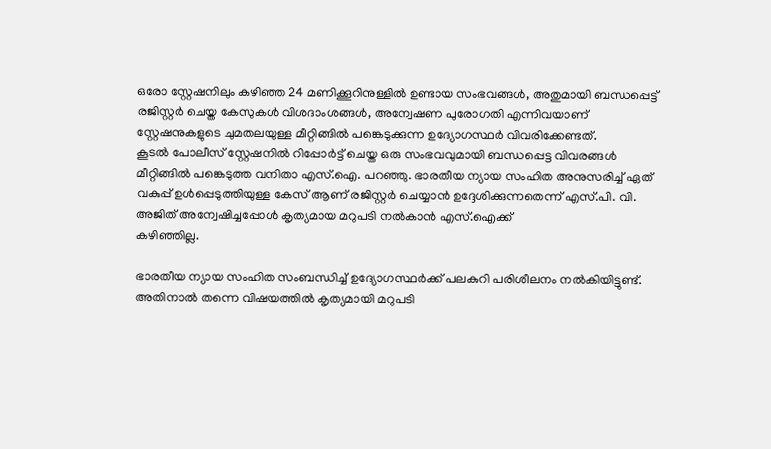ഒരോ സ്റ്റേഷനിലും കഴിഞ്ഞ 24 മണിക്കൂറിനുള്ളില്‍ ഉണ്ടായ സംഭവങ്ങള്‍, അതുമായി ബന്ധപ്പെട്ട് രജിസ്റ്റർ ചെയ്ത കേസുകള്‍ വിശദാംശങ്ങള്‍, അന്വേഷണ പുരോഗതി എന്നിവയാണ് സ്റ്റേഷനുകളുടെ ചുമതലയുള്ള മീറ്റിങ്ങില്‍ പങ്കെടുക്കുന്ന ഉദ്യോഗസ്ഥർ വിവരിക്കേണ്ടത്.
കൂടല്‍ പോലീസ് സ്റ്റേഷനില്‍ റിപ്പോർട്ട് ചെയ്ത ഒരു സംഭവവുമായി ബന്ധപ്പെട്ട വിവരങ്ങള്‍ മീറ്റിങ്ങില്‍ പങ്കെടുത്ത വനിതാ എസ്.ഐ. പറഞ്ഞു. ഭാരതീയ ന്യായ സംഹിത അനുസരിച്ച്‌ ഏത് വകുപ്പ് ഉള്‍പ്പെടുത്തിയുള്ള കേസ് ആണ് രജിസ്റ്റർ ചെയ്യാൻ ഉദ്ദേശിക്കുന്നതെന്ന് എസ്.പി. വി. അജിത് അന്വേഷിച്ചപ്പോള്‍ കൃത്യമായ മറുപടി നല്‍കാൻ എസ്.ഐക്ക്
കഴിഞ്ഞില്ല.

ഭാരതീയ ന്യായ സംഹിത സംബന്ധിച്ച്‌ ഉദ്യോഗസ്ഥർക്ക് പലകുറി പരിശീലനം നല്‍കിയിട്ടുണ്ട്. അതിനാല്‍ തന്നെ വിഷയത്തില്‍ കൃത്യമായി മറുപടി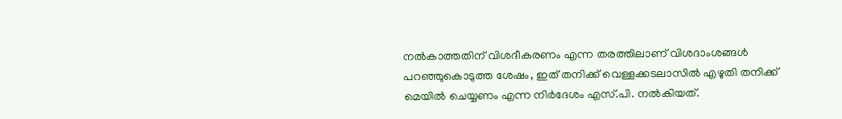നല്‍കാത്തതിന് വിശദീകരണം എന്ന തരത്തിലാണ് വിശദാംശങ്ങള്‍ പറഞ്ഞുകൊടുത്ത ശേഷം, ഇത് തനിക്ക് വെള്ളക്കടലാസില്‍ എഴുതി തനിക്ക് മെയില്‍ ചെയ്യണം എന്ന നിർദേശം എസ്.പി. നല്‍കിയത്.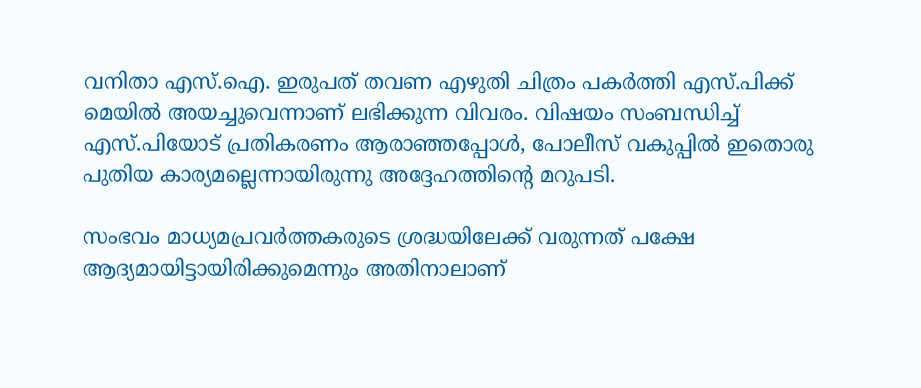വനിതാ എസ്.ഐ. ഇരുപത് തവണ എഴുതി ചിത്രം പകർത്തി എസ്.പിക്ക് മെയില്‍ അയച്ചുവെന്നാണ് ലഭിക്കുന്ന വിവരം. വിഷയം സംബന്ധിച്ച്‌ എസ്.പിയോട് പ്രതികരണം ആരാഞ്ഞപ്പോള്‍, പോലീസ് വകുപ്പില്‍ ഇതൊരു പുതിയ കാര്യമല്ലെന്നായിരുന്നു അദ്ദേഹത്തിന്റെ മറുപടി.

സംഭവം മാധ്യമപ്രവർത്തകരുടെ ശ്രദ്ധയിലേക്ക് വരുന്നത് പക്ഷേ ആദ്യമായിട്ടായിരിക്കുമെന്നും അതിനാലാണ്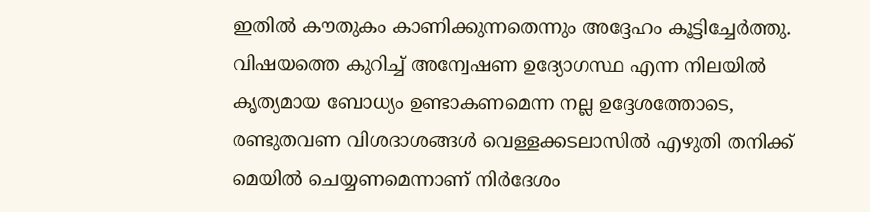ഇതില്‍ കൗതുകം കാണിക്കുന്നതെന്നും അദ്ദേഹം കൂട്ടിച്ചേർത്തു. വിഷയത്തെ കുറിച്ച്‌ അന്വേഷണ ഉദ്യോഗസ്ഥ എന്ന നിലയില്‍ കൃത്യമായ ബോധ്യം ഉണ്ടാകണമെന്ന നല്ല ഉദ്ദേശത്തോടെ, രണ്ടുതവണ വിശദാശങ്ങള്‍ വെള്ളക്കടലാസില്‍ എഴുതി തനിക്ക് മെയില്‍ ചെയ്യണമെന്നാണ് നിർദേശം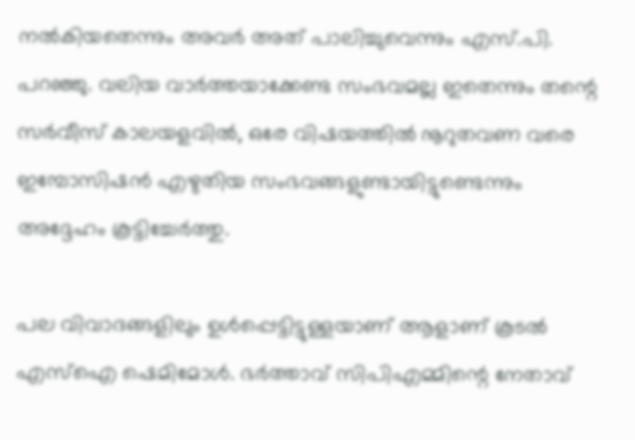നല്‍കിയതെന്നും അവർ അത് പാലിച്ചുവെന്നും എസ്.പി. പറഞ്ഞു. വലിയ വാർത്തയാക്കേണ്ട സംഭവമല്ല ഇതെന്നും തന്റെ സർവീസ് കാലയളവില്‍, ഒരേ വിഷയത്തില്‍ നൂറുതവണ വരെ ഇമ്പോസിഷൻ എഴുതിയ സംഭവങ്ങളുണ്ടായിട്ടുണ്ടെന്നും അദ്ദേഹം കൂട്ടിച്ചേർത്തു.

പല വിവാദങ്ങളിലും ഉള്‍പ്പെട്ടിട്ടുള്ളയാണ് ആളാണ് കൂടല്‍ എസ്‌ഐ ഷെമിമോള്‍. ഭര്‍ത്താവ് സിപിഎമ്മിന്റെ നേതാവ്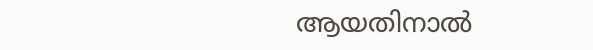ആയതിനാല്‍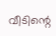വീടിന്റെ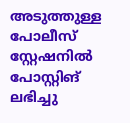അടുത്തുള്ള പോലീസ് സ്റ്റേഷനില്‍ പോസ്റ്റിങ് ലഭിച്ചു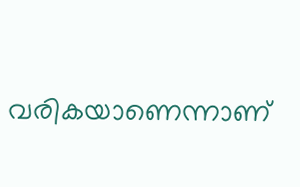വരികയാണെന്നാണ്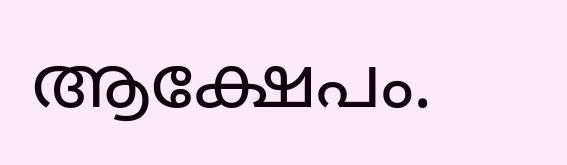ആക്ഷേപം.